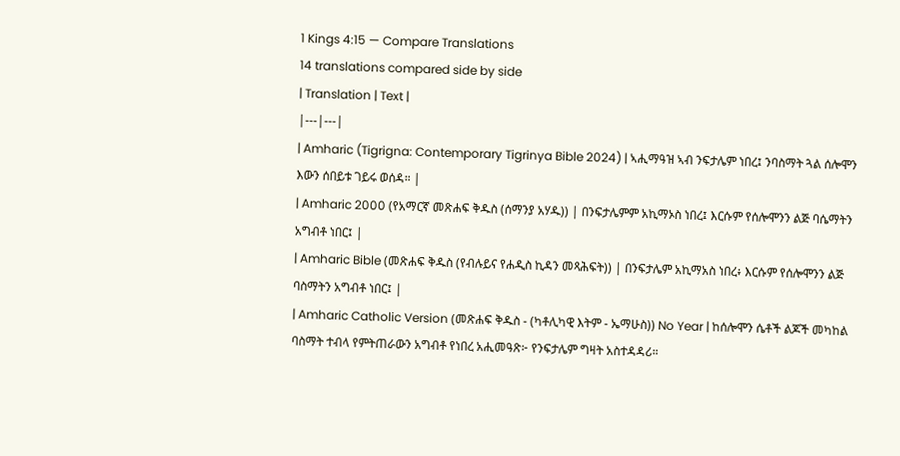1 Kings 4:15 — Compare Translations
14 translations compared side by side
| Translation | Text |
|---|---|
| Amharic (Tigrigna: Contemporary Tigrinya Bible 2024) | ኣሒማዓዝ ኣብ ንፍታሌም ነበረ፤ ንባስማት ጓል ሰሎሞን እውን ሰበይቱ ገይሩ ወሰዳ። |
| Amharic 2000 (የአማርኛ መጽሐፍ ቅዱስ (ሰማንያ አሃዱ)) | በንፍታሌምም አኪማኦስ ነበረ፤ እርሱም የሰሎሞንን ልጅ ባሴማትን አግብቶ ነበር፤ |
| Amharic Bible (መጽሐፍ ቅዱስ (የብሉይና የሐዲስ ኪዳን መጻሕፍት)) | በንፍታሌም አኪማአስ ነበረ፥ እርሱም የሰሎሞንን ልጅ ባስማትን አግብቶ ነበር፤ |
| Amharic Catholic Version (መጽሐፍ ቅዱስ - (ካቶሊካዊ እትም - ኤማሁስ)) No Year | ከሰሎሞን ሴቶች ልጆች መካከል ባስማት ተብላ የምትጠራውን አግብቶ የነበረ አሒመዓጽ፦ የንፍታሌም ግዛት አስተዳዳሪ።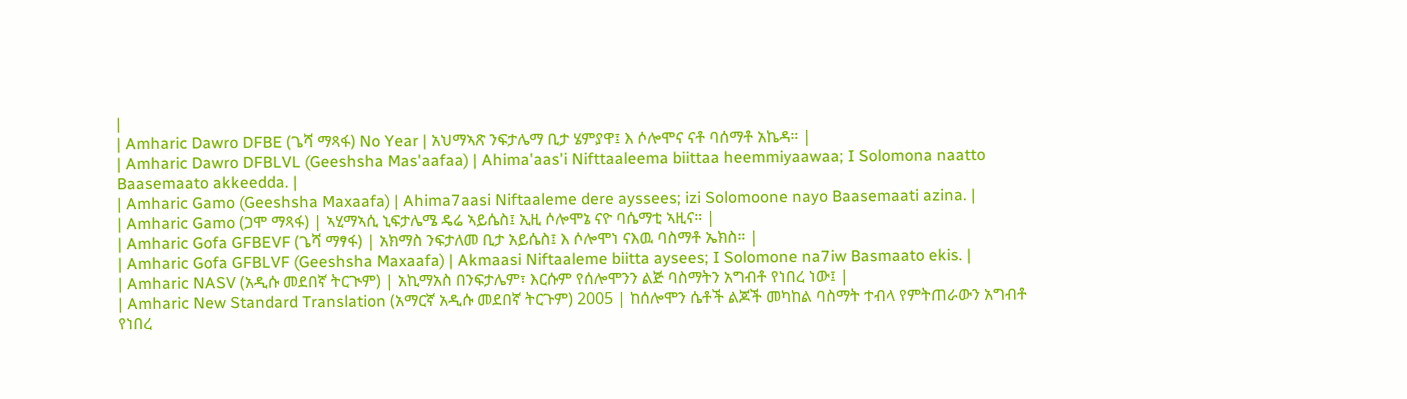|
| Amharic Dawro DFBE (ጌሻ ማጻፋ) No Year | አህማኣጽ ንፍታሌማ ቢታ ሄምያዋ፤ እ ሶሎሞና ናቶ ባሰማቶ አኬዳ። |
| Amharic Dawro DFBLVL (Geeshsha Mas'aafaa) | Ahima'aas'i Nifttaaleema biittaa heemmiyaawaa; I Solomona naatto Baasemaato akkeedda. |
| Amharic Gamo (Geeshsha Maxaafa) | Ahima7aasi Niftaaleme dere ayssees; izi Solomoone nayo Baasemaati azina. |
| Amharic Gamo (ጋሞ ማጻፋ) | ኣሂማኣሲ ኒፍታሌሜ ዴሬ ኣይሴስ፤ ኢዚ ሶሎሞኔ ናዮ ባሴማቲ ኣዚና። |
| Amharic Gofa GFBEVF (ጌሻ ማፃፋ) | አክማስ ንፍታለመ ቢታ አይሴስ፤ እ ሶሎሞነ ናእዉ ባስማቶ ኤክስ። |
| Amharic Gofa GFBLVF (Geeshsha Maxaafa) | Akmaasi Niftaaleme biitta aysees; I Solomone na7iw Basmaato ekis. |
| Amharic NASV (አዲሱ መደበኛ ትርጒም) | አኪማአስ በንፍታሌም፣ እርሱም የሰሎሞንን ልጅ ባስማትን አግብቶ የነበረ ነው፤ |
| Amharic New Standard Translation (አማርኛ አዲሱ መደበኛ ትርጉም) 2005 | ከሰሎሞን ሴቶች ልጆች መካከል ባስማት ተብላ የምትጠራውን አግብቶ የነበረ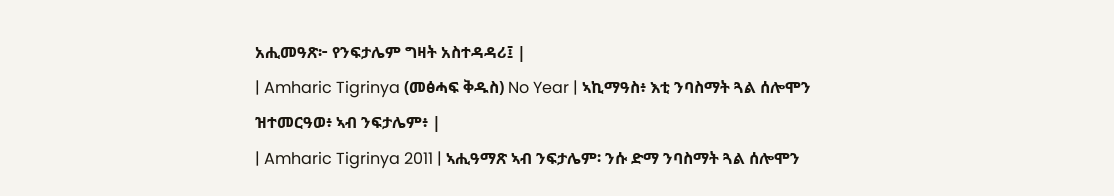አሒመዓጽ፦ የንፍታሌም ግዛት አስተዳዳሪ፤ |
| Amharic Tigrinya (መፅሓፍ ቅዱስ) No Year | ኣኪማዓስ፥ እቲ ንባስማት ጓል ሰሎሞን ዝተመርዓወ፥ ኣብ ንፍታሌም፥ |
| Amharic Tigrinya 2011 | ኣሒዓማጽ ኣብ ንፍታሌም፡ ንሱ ድማ ንባስማት ጓል ሰሎሞን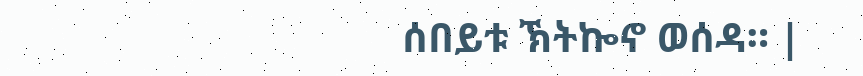ሰበይቱ ኽትኰኖ ወሰዳ። |